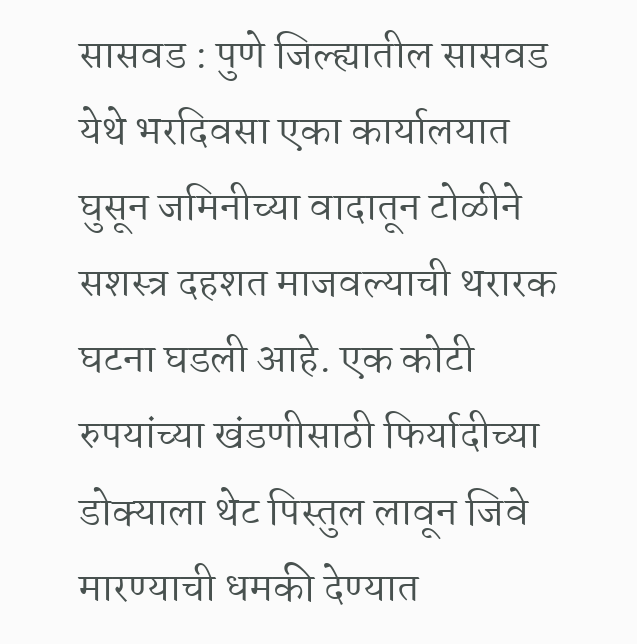सासवड : पुणे जिल्ह्यातील सासवड येथे भरदिवसा एका कार्यालयात घुसून जमिनीच्या वादातून टोळीने सशस्त्र दहशत माजवल्याची थरारक घटना घडली आहे. एक कोटी रुपयांच्या खंडणीसाठी फिर्यादीच्या डोक्याला थेट पिस्तुल लावून जिवे मारण्याची धमकी देण्यात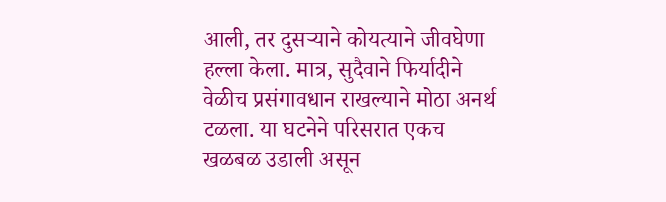आली, तर दुसऱ्याने कोयत्याने जीवघेणा हल्ला केला. मात्र, सुदैवाने फिर्यादीने वेळीच प्रसंगावधान राखल्याने मोठा अनर्थ टळला. या घटनेने परिसरात एकच खळबळ उडाली असून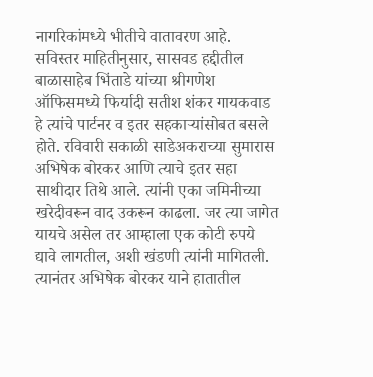नागरिकांमध्ये भीतीचे वातावरण आहे.
सविस्तर माहितीनुसार, सासवड हद्दीतील बाळासाहेब भिंताडे यांच्या श्रीगणेश ऑफिसमध्ये फिर्यादी सतीश शंकर गायकवाड हे त्यांचे पार्टनर व इतर सहकाऱ्यांसोबत बसले होते. रविवारी सकाळी साडेअकराच्या सुमारास अभिषेक बोरकर आणि त्याचे इतर सहा साथीदार तिथे आले. त्यांनी एका जमिनीच्या खरेदीवरून वाद उकरून काढला. जर त्या जागेत यायचे असेल तर आम्हाला एक कोटी रुपये द्यावे लागतील, अशी खंडणी त्यांनी मागितली. त्यानंतर अभिषेक बोरकर याने हातातील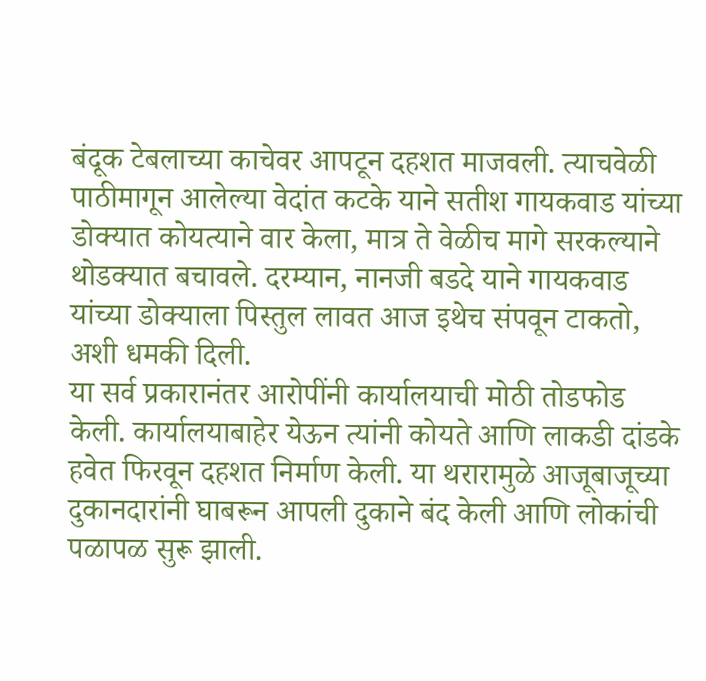बंदूक टेबलाच्या काचेवर आपटून दहशत माजवली. त्याचवेळी पाठीमागून आलेल्या वेदांत कटके याने सतीश गायकवाड यांच्या डोक्यात कोयत्याने वार केला, मात्र ते वेळीच मागे सरकल्याने थोडक्यात बचावले. दरम्यान, नानजी बडदे याने गायकवाड यांच्या डोक्याला पिस्तुल लावत आज इथेच संपवून टाकतो, अशी धमकी दिली.
या सर्व प्रकारानंतर आरोपींनी कार्यालयाची मोठी तोडफोड केली. कार्यालयाबाहेर येऊन त्यांनी कोयते आणि लाकडी दांडके हवेत फिरवून दहशत निर्माण केली. या थरारामुळे आजूबाजूच्या दुकानदारांनी घाबरून आपली दुकाने बंद केली आणि लोकांची पळापळ सुरू झाली.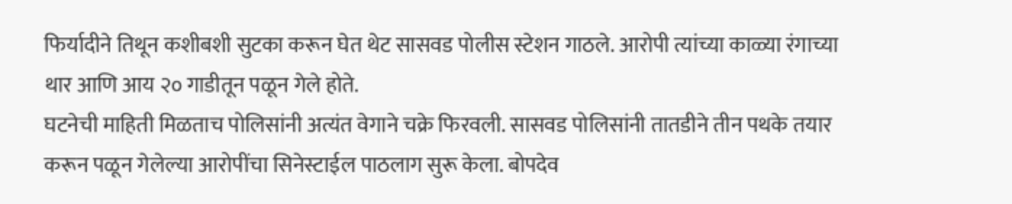फिर्यादीने तिथून कशीबशी सुटका करून घेत थेट सासवड पोलीस स्टेशन गाठले. आरोपी त्यांच्या काळ्या रंगाच्या थार आणि आय २० गाडीतून पळून गेले होते.
घटनेची माहिती मिळताच पोलिसांनी अत्यंत वेगाने चक्रे फिरवली. सासवड पोलिसांनी तातडीने तीन पथके तयार करून पळून गेलेल्या आरोपींचा सिनेस्टाईल पाठलाग सुरू केला. बोपदेव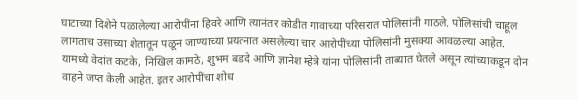घाटाच्या दिशेने पळालेल्या आरोपींना हिवरे आणि त्यानंतर कोडीत गावाच्या परिसरात पोलिसांनी गाठले. पोलिसांची चाहूल लागताच उसाच्या शेतातून पळून जाण्याच्या प्रयत्नात असलेल्या चार आरोपींच्या पोलिसांनी मुसक्या आवळल्या आहेत.
यामध्ये वेदांत कटके, निखिल कामठे, शुभम बडदे आणि ज्ञानेश म्हेत्रे यांना पोलिसांनी ताब्यात घेतले असून त्यांच्याकडून दोन वाहने जप्त केली आहेत. इतर आरोपींचा शोध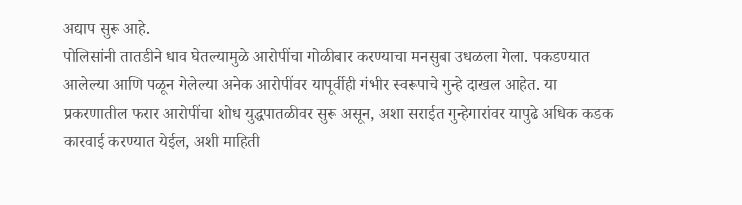अद्याप सुरू आहे.
पोलिसांनी तातडीने धाव घेतल्यामुळे आरोपींचा गोळीबार करण्याचा मनसुबा उधळला गेला. पकडण्यात आलेल्या आणि पळून गेलेल्या अनेक आरोपींवर यापूर्वीही गंभीर स्वरूपाचे गुन्हे दाखल आहेत. या प्रकरणातील फरार आरोपींचा शोध युद्धपातळीवर सुरू असून, अशा सराईत गुन्हेगारांवर यापुढे अधिक कडक कारवाई करण्यात येईल, अशी माहिती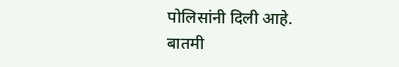पोलिसांनी दिली आहे.
बातमी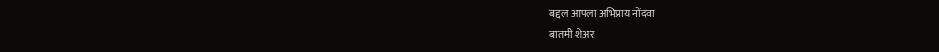बद्दल आपला अभिप्राय नोंदवा
बातमी शेअर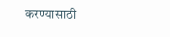करण्यासाठी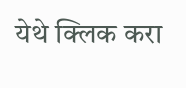येथे क्लिक करा